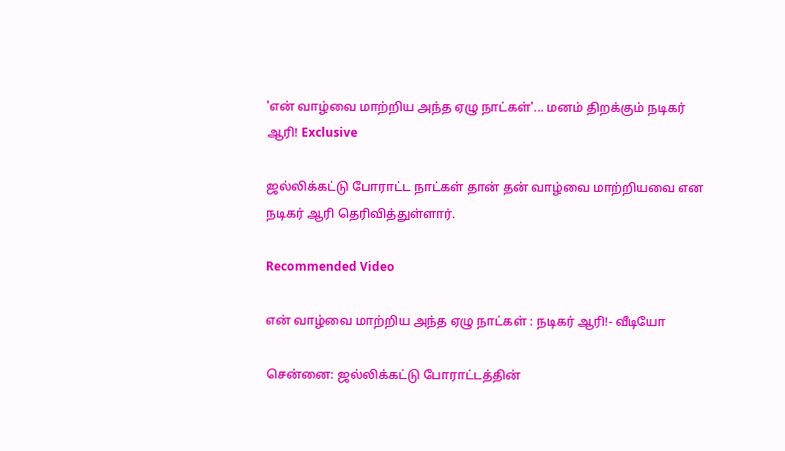'என் வாழ்வை மாற்றிய அந்த ஏழு நாட்கள்'... மனம் திறக்கும் நடிகர் ஆரி! Exclusive

ஜல்லிக்கட்டு போராட்ட நாட்கள் தான் தன் வாழ்வை மாற்றியவை என நடிகர் ஆரி தெரிவித்துள்ளார்.

Recommended Video

என் வாழ்வை மாற்றிய அந்த ஏழு நாட்கள் : நடிகர் ஆரி!- வீடியோ

சென்னை: ஜல்லிக்கட்டு போராட்டத்தின்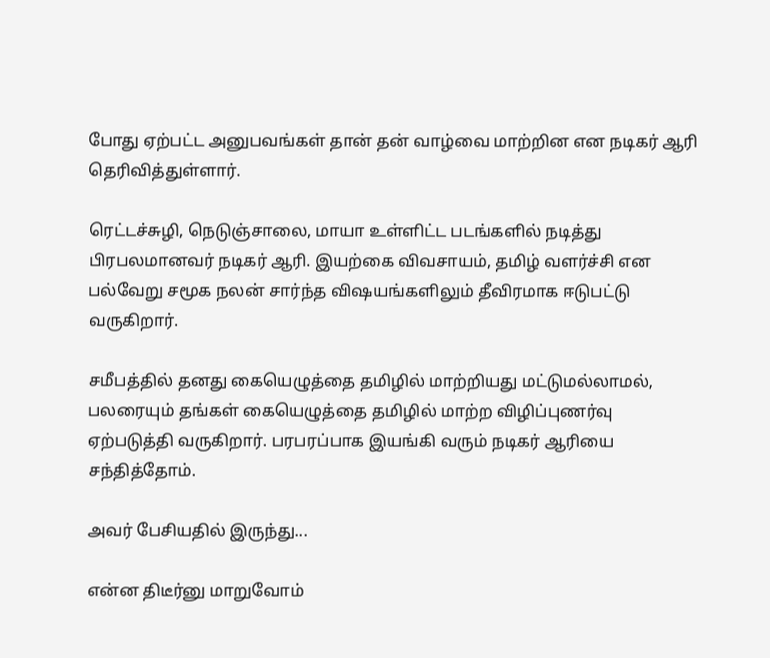போது ஏற்பட்ட அனுபவங்கள் தான் தன் வாழ்வை மாற்றின என நடிகர் ஆரி தெரிவித்துள்ளார்.

ரெட்டச்சுழி, நெடுஞ்சாலை, மாயா உள்ளிட்ட படங்களில் நடித்து பிரபலமானவர் நடிகர் ஆரி. இயற்கை விவசாயம், தமிழ் வளர்ச்சி என பல்வேறு சமூக நலன் சார்ந்த விஷயங்களிலும் தீவிரமாக ஈடுபட்டு வருகிறார்.

சமீபத்தில் தனது கையெழுத்தை தமிழில் மாற்றியது மட்டுமல்லாமல், பலரையும் தங்கள் கையெழுத்தை தமிழில் மாற்ற விழிப்புணர்வு ஏற்படுத்தி வருகிறார். பரபரப்பாக இயங்கி வரும் நடிகர் ஆரியை சந்தித்தோம்.

அவர் பேசியதில் இருந்து...

என்ன திடீர்னு மாறுவோம்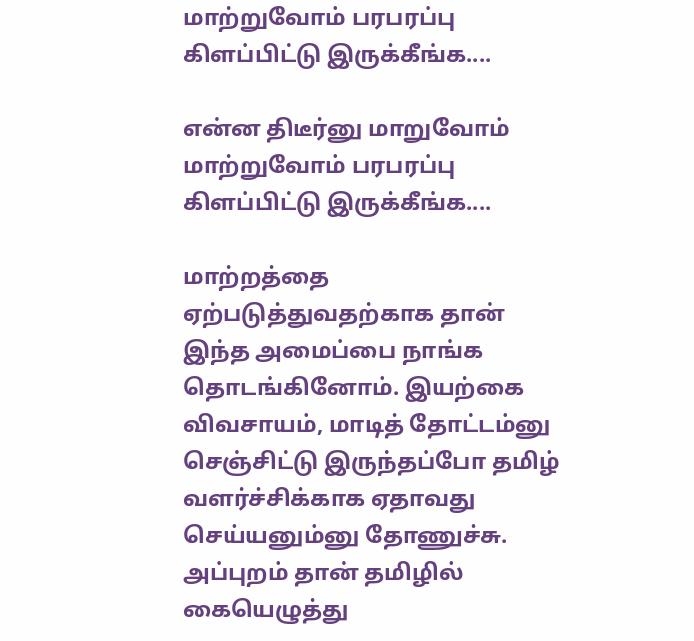மாற்றுவோம் பரபரப்பு கிளப்பிட்டு இருக்கீங்க....

என்ன திடீர்னு மாறுவோம் மாற்றுவோம் பரபரப்பு கிளப்பிட்டு இருக்கீங்க....

மாற்றத்தை ஏற்படுத்துவதற்காக தான் இந்த அமைப்பை நாங்க தொடங்கினோம். இயற்கை விவசாயம், மாடித் தோட்டம்னு செஞ்சிட்டு இருந்தப்போ தமிழ் வளர்ச்சிக்காக ஏதாவது செய்யனும்னு தோணுச்சு. அப்புறம் தான் தமிழில் கையெழுத்து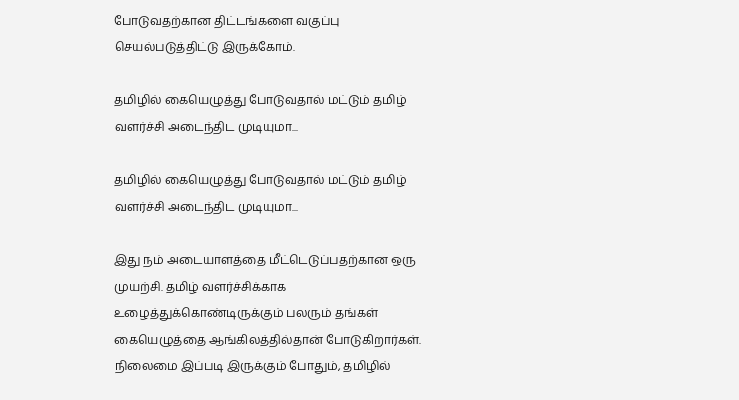போடுவதற்கான திட்டங்களை வகுப்பு செயல்படுத்திட்டு இருக்கோம்.

தமிழில் கையெழுத்து போடுவதால் மட்டும் தமிழ் வளர்ச்சி அடைந்திட முடியுமா...

தமிழில் கையெழுத்து போடுவதால் மட்டும் தமிழ் வளர்ச்சி அடைந்திட முடியுமா...

இது நம் அடையாளத்தை மீட்டெடுப்பதற்கான ஒரு முயற்சி. தமிழ் வளர்ச்சிக்காக உழைத்துக்கொண்டிருக்கும் பலரும் தங்கள் கையெழுத்தை ஆங்கிலத்தில்தான் போடுகிறார்கள். நிலைமை இப்படி இருக்கும் போதும், தமிழில்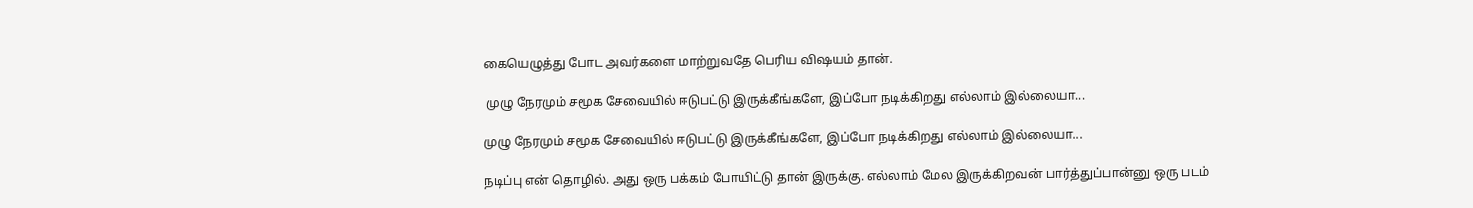கையெழுத்து போட அவர்களை மாற்றுவதே பெரிய விஷயம் தான்.

 முழு நேரமும் சமூக சேவையில் ஈடுபட்டு இருக்கீங்களே, இப்போ நடிக்கிறது எல்லாம் இல்லையா...

முழு நேரமும் சமூக சேவையில் ஈடுபட்டு இருக்கீங்களே, இப்போ நடிக்கிறது எல்லாம் இல்லையா...

நடிப்பு என் தொழில். அது ஒரு பக்கம் போயிட்டு தான் இருக்கு. எல்லாம் மேல இருக்கிறவன் பார்த்துப்பான்னு ஒரு படம்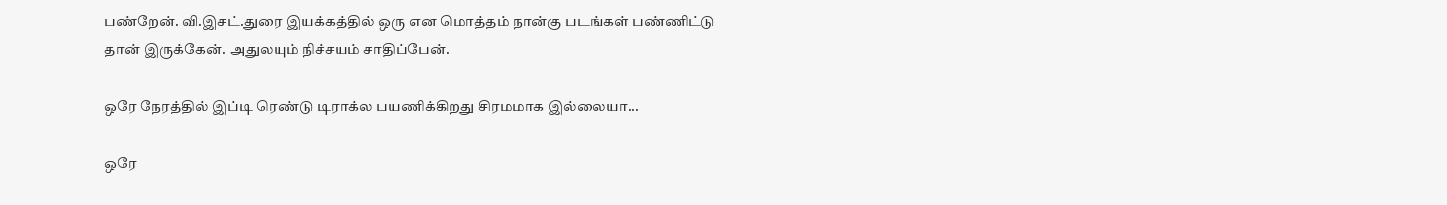பண்றேன். வி.இசட்.துரை இயக்கத்தில் ஒரு என மொத்தம் நான்கு படங்கள் பண்ணிட்டு தான் இருக்கேன். அதுலயும் நிச்சயம் சாதிப்பேன்.

ஒரே நேரத்தில் இப்டி ரெண்டு டிராக்ல பயணிக்கிறது சிரமமாக இல்லையா...

ஒரே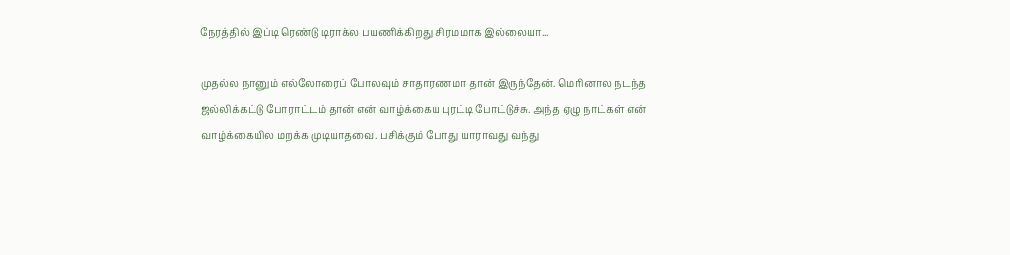நேரத்தில் இப்டி ரெண்டு டிராக்ல பயணிக்கிறது சிரமமாக இல்லையா...

முதல்ல நானும் எல்லோரைப் போலவும் சாதாரணமா தான் இருந்தேன். மெரினால நடந்த ஜல்லிக்கட்டு போராட்டம் தான் என் வாழ்க்கைய புரட்டி போட்டுச்சு. அந்த ஏழு நாட்கள் என் வாழ்க்கையில மறக்க முடியாதவை. பசிக்கும் போது யாராவது வந்து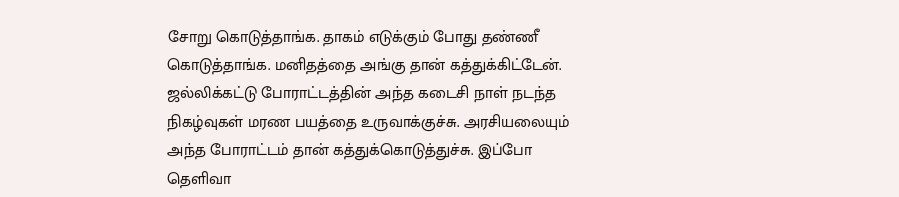சோறு கொடுத்தாங்க. தாகம் எடுக்கும் போது தண்ணீ கொடுத்தாங்க. மனிதத்தை அங்கு தான் கத்துக்கிட்டேன். ஜல்லிக்கட்டு போராட்டத்தின் அந்த கடைசி நாள் நடந்த நிகழ்வுகள் மரண பயத்தை உருவாக்குச்சு. அரசியலையும் அந்த போராட்டம் தான் கத்துக்கொடுத்துச்சு. இப்போ தெளிவா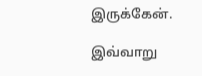இருக்கேன்.

இவ்வாறு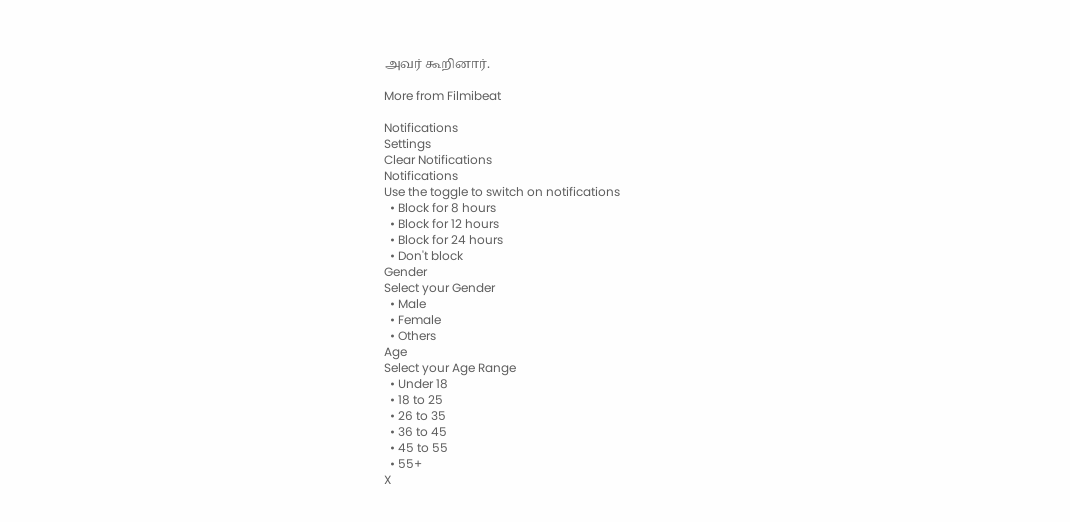அவர் கூறினார்.

More from Filmibeat

Notifications
Settings
Clear Notifications
Notifications
Use the toggle to switch on notifications
  • Block for 8 hours
  • Block for 12 hours
  • Block for 24 hours
  • Don't block
Gender
Select your Gender
  • Male
  • Female
  • Others
Age
Select your Age Range
  • Under 18
  • 18 to 25
  • 26 to 35
  • 36 to 45
  • 45 to 55
  • 55+
X